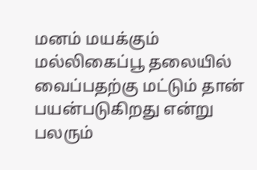மனம் மயக்கும் மல்லிகைப்பூ தலையில் வைப்பதற்கு மட்டும் தான் பயன்படுகிறது என்று பலரும்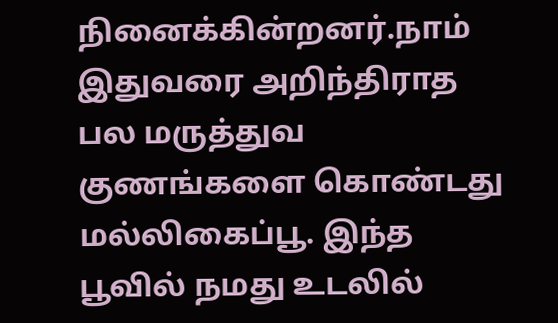நினைக்கின்றனர்.நாம் இதுவரை அறிந்திராத பல மருத்துவ குணங்களை கொண்டது மல்லிகைப்பூ. இந்த பூவில் நமது உடலில்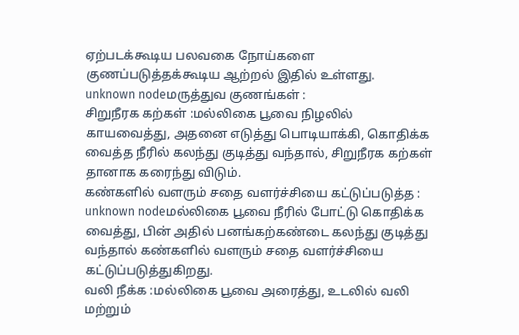ஏற்படக்கூடிய பலவகை நோய்களை குணப்படுத்தக்கூடிய ஆற்றல் இதில் உள்ளது.
unknown nodeமருத்துவ குணங்கள் :
சிறுநீரக கற்கள் :மல்லிகை பூவை நிழலில் காயவைத்து, அதனை எடுத்து பொடியாக்கி, கொதிக்க வைத்த நீரில் கலந்து குடித்து வந்தால், சிறுநீரக கற்கள் தானாக கரைந்து விடும்.
கண்களில் வளரும் சதை வளர்ச்சியை கட்டுப்படுத்த :
unknown nodeமல்லிகை பூவை நீரில் போட்டு கொதிக்க வைத்து, பின் அதில் பனங்கற்கண்டை கலந்து குடித்து வந்தால் கண்களில் வளரும் சதை வளர்ச்சியை கட்டுப்படுத்துகிறது.
வலி நீக்க :மல்லிகை பூவை அரைத்து, உடலில் வலி மற்றும்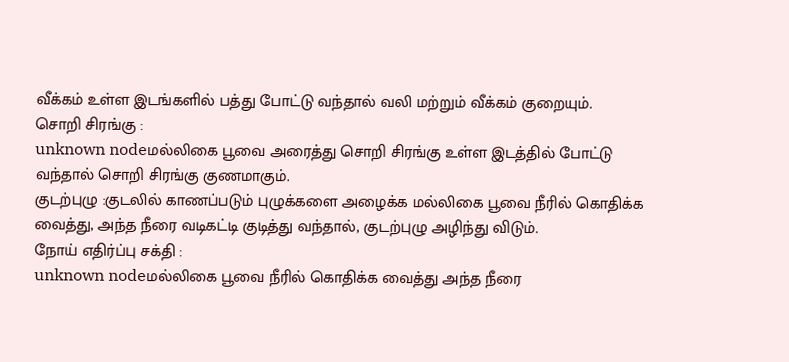வீக்கம் உள்ள இடங்களில் பத்து போட்டு வந்தால் வலி மற்றும் வீக்கம் குறையும்.
சொறி சிரங்கு :
unknown nodeமல்லிகை பூவை அரைத்து சொறி சிரங்கு உள்ள இடத்தில் போட்டு வந்தால் சொறி சிரங்கு குணமாகும்.
குடற்புழு :குடலில் காணப்படும் புழுக்களை அழைக்க மல்லிகை பூவை நீரில் கொதிக்க வைத்து, அந்த நீரை வடிகட்டி குடித்து வந்தால், குடற்புழு அழிந்து விடும்.
நோய் எதிர்ப்பு சக்தி :
unknown nodeமல்லிகை பூவை நீரில் கொதிக்க வைத்து அந்த நீரை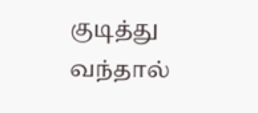குடித்து வந்தால்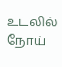உடலில் நோய்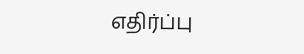எதிர்ப்பு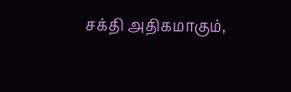சக்தி அதிகமாகும்,